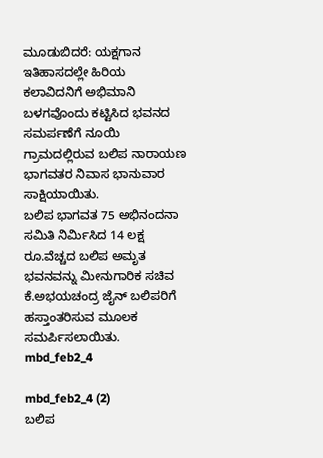ಮೂಡುಬಿದರೆ: ಯಕ್ಷಗಾನ ಇತಿಹಾಸದಲ್ಲೇ ಹಿರಿಯ ಕಲಾವಿದನಿಗೆ ಅಭಿಮಾನಿ ಬಳಗವೊಂದು ಕಟ್ಟಿಸಿದ ಭವನದ ಸಮರ್ಪಣೆಗೆ ನೂಯಿ ಗ್ರಾಮದಲ್ಲಿರುವ ಬಲಿಪ ನಾರಾಯಣ ಭಾಗವತರ ನಿವಾಸ ಭಾನುವಾರ ಸಾಕ್ಷಿಯಾಯಿತು.
ಬಲಿಪ ಭಾಗವತ 75 ಅಭಿನಂದನಾ ಸಮಿತಿ ನಿರ್ಮಿಸಿದ 14 ಲಕ್ಷ ರೂ.ವೆಚ್ಚದ ಬಲಿಪ ಅಮೃತ ಭವನವನ್ನು ಮೀನುಗಾರಿಕ ಸಚಿವ ಕೆ.ಅಭಯಚಂದ್ರ ಜೈನ್ ಬಲಿಪರಿಗೆ ಹಸ್ತಾಂತರಿಸುವ ಮೂಲಕ ಸಮರ್ಪಿಸಲಾಯಿತು.
mbd_feb2_4

mbd_feb2_4 (2)
ಬಲಿಪ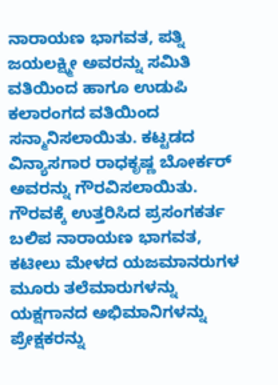ನಾರಾಯಣ ಭಾಗವತ, ಪತ್ನಿ ಜಯಲಕ್ಷ್ಮೀ ಅವರನ್ನು ಸಮಿತಿ ವತಿಯಿಂದ ಹಾಗೂ ಉಡುಪಿ ಕಲಾರಂಗದ ವತಿಯಿಂದ ಸನ್ಮಾನಿಸಲಾಯಿತು. ಕಟ್ಟಡದ ವಿನ್ಯಾಸಗಾರ ರಾಧಕೃಷ್ಣ ಬೋರ್ಕರ್ ಅವರನ್ನು ಗೌರವಿಸಲಾಯಿತು.
ಗೌರವಕ್ಕೆ ಉತ್ತರಿಸಿದ ಪ್ರಸಂಗಕರ್ತ ಬಲಿಪ ನಾರಾಯಣ ಭಾಗವತ, ಕಟೀಲು ಮೇಳದ ಯಜಮಾನರುಗಳ ಮೂರು ತಲೆಮಾರುಗಳನ್ನು ಯಕ್ಷಗಾನದ ಅಭಿಮಾನಿಗಳನ್ನು ಪ್ರೇಕ್ಷಕರನ್ನು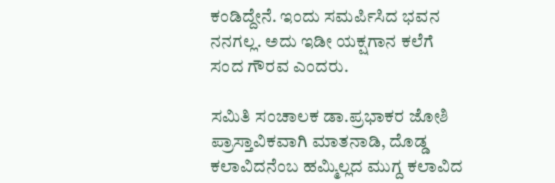ಕಂಡಿದ್ದೇನೆ. ಇಂದು ಸಮರ್ಪಿಸಿದ ಭವನ ನನಗಲ್ಲ. ಅದು ಇಡೀ ಯಕ್ಷಗಾನ ಕಲೆಗೆ ಸಂದ ಗೌರವ ಎಂದರು.

ಸಮಿತಿ ಸಂಚಾಲಕ ಡಾ.ಪ್ರಭಾಕರ ಜೋಶಿ ಪ್ರಾಸ್ತಾವಿಕವಾಗಿ ಮಾತನಾಡಿ, ದೊಡ್ಡ ಕಲಾವಿದನೆಂಬ ಹಮ್ಮಿಲ್ಲದ ಮುಗ್ದ ಕಲಾವಿದ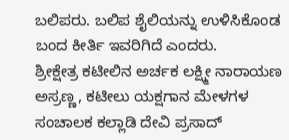ಬಲಿಪರು. ಬಲಿಪ ಶೈಲಿಯನ್ನು ಉಳಿಸಿಕೊಂಡ ಬಂದ ಕೀರ್ತಿ ಇವರಿಗಿದೆ ಎಂದರು.
ಶ್ರೀಕ್ಷೇತ್ರ ಕಟೀಲಿನ ಅರ್ಚಕ ಲಕ್ಷ್ಮೀ ನಾರಾಯಣ ಅಸ್ರಣ್ಣ, ಕಟೀಲು ಯಕ್ಷಗಾನ ಮೇಳಗಳ ಸಂಚಾಲಕ ಕಲ್ಲಾಡಿ ದೇವಿ ಪ್ರಸಾದ್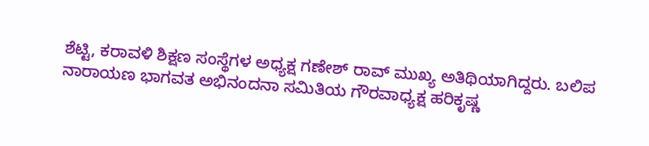ಶೆಟ್ಟಿ, ಕರಾವಳಿ ಶಿಕ್ಷಣ ಸಂಸ್ಥೆಗಳ ಅಧ್ಯಕ್ಷ ಗಣೇಶ್ ರಾವ್ ಮುಖ್ಯ ಅತಿಥಿಯಾಗಿದ್ದರು. ಬಲಿಪ ನಾರಾಯಣ ಭಾಗವತ ಅಭಿನಂದನಾ ಸಮಿತಿಯ ಗೌರವಾಧ್ಯಕ್ಷ ಹರಿಕೃಷ್ಣ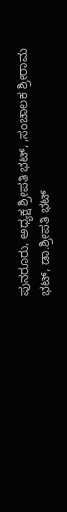ಪುನರೂರು, ಅಧ್ಯಕ್ಷ ಶ್ರೀಪತಿ ಭಟ್, ,ಸಂಚಾಲಕ ಶ್ರೀರಾಮ ಭಟ್, ಡಾ.ಶ್ರೀಪತಿ ಭಟ್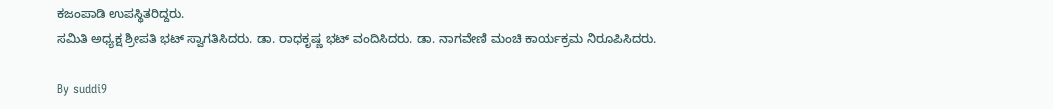ಕಜಂಪಾಡಿ ಉಪಸ್ಥಿತರಿದ್ದರು.
ಸಮಿತಿ ಅಧ್ಯಕ್ಷ ಶ್ರೀಪತಿ ಭಟ್ ಸ್ವಾಗತಿಸಿದರು. ಡಾ. ರಾಧಕೃಷ್ಣ ಭಟ್ ವಂದಿಸಿದರು. ಡಾ. ನಾಗವೇಣಿ ಮಂಚಿ ಕಾರ್ಯಕ್ರಮ ನಿರೂಪಿಸಿದರು.

By suddi9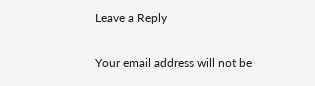Leave a Reply

Your email address will not be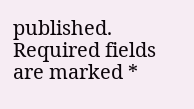published. Required fields are marked *